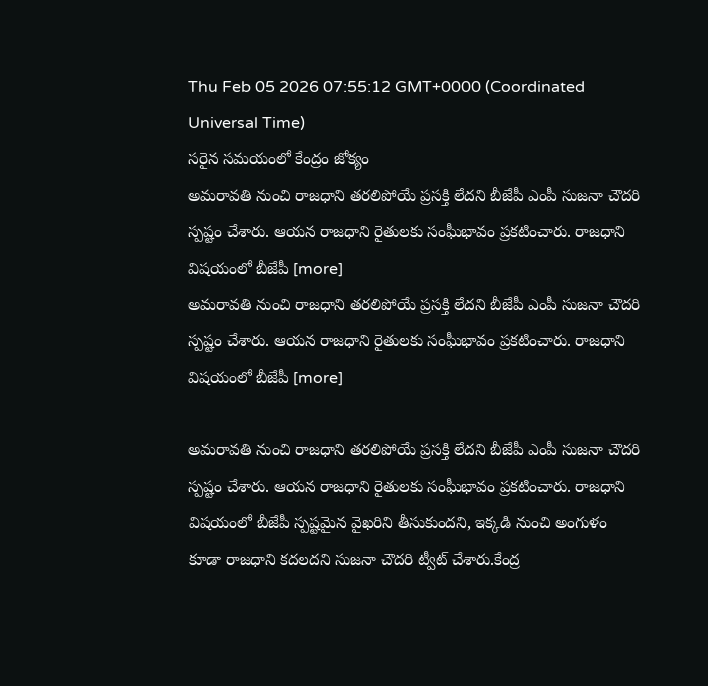Thu Feb 05 2026 07:55:12 GMT+0000 (Coordinated Universal Time)
సరైన సమయంలో కేంద్రం జోక్యం
అమరావతి నుంచి రాజధాని తరలిపోయే ప్రసక్తి లేదని బీజేపీ ఎంపీ సుజనా చౌదరి స్పష్టం చేశారు. ఆయన రాజధాని రైతులకు సంఘీభావం ప్రకటించారు. రాజధాని విషయంలో బీజేపీ [more]
అమరావతి నుంచి రాజధాని తరలిపోయే ప్రసక్తి లేదని బీజేపీ ఎంపీ సుజనా చౌదరి స్పష్టం చేశారు. ఆయన రాజధాని రైతులకు సంఘీభావం ప్రకటించారు. రాజధాని విషయంలో బీజేపీ [more]

అమరావతి నుంచి రాజధాని తరలిపోయే ప్రసక్తి లేదని బీజేపీ ఎంపీ సుజనా చౌదరి స్పష్టం చేశారు. ఆయన రాజధాని రైతులకు సంఘీభావం ప్రకటించారు. రాజధాని విషయంలో బీజేపీ స్పష్టమైన వైఖరిని తీసుకుందని, ఇక్కడి నుంచి అంగుళం కూడా రాజధాని కదలదని సుజనా చౌదరి ట్వీట్ చేశారు.కేంద్ర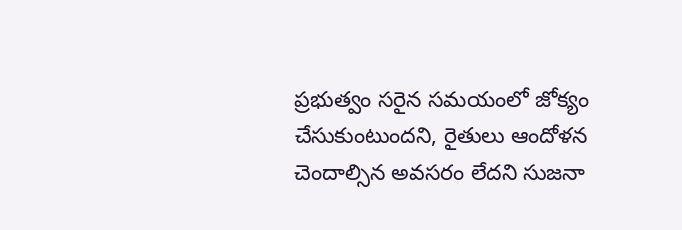ప్రభుత్వం సరైన సమయంలో జోక్యం చేసుకుంటుందని, రైతులు ఆందోళన చెందాల్సిన అవసరం లేదని సుజనా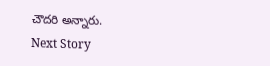చౌదరి అన్నారు.
Next Story